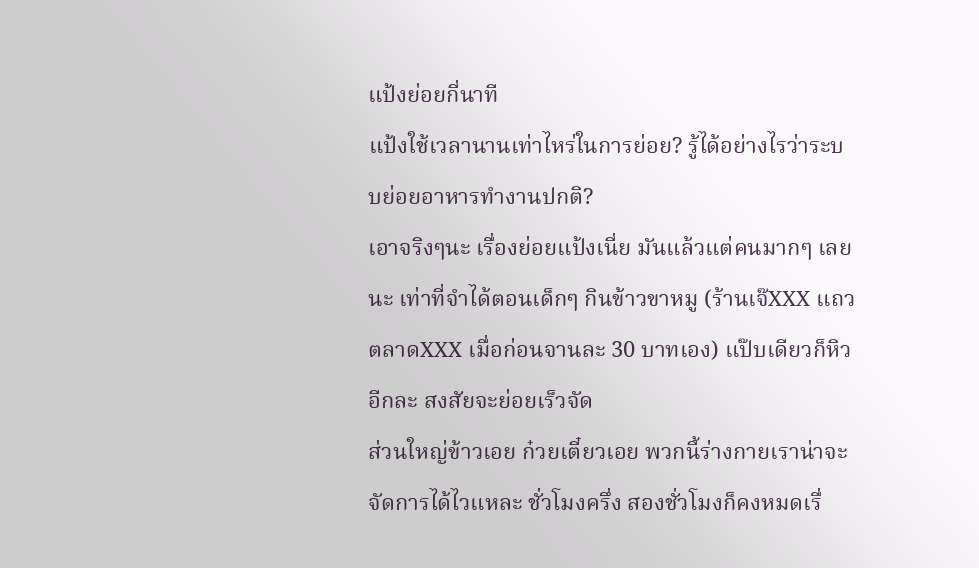แป้งย่อยกี่นาที
แป้งใช้เวลานานเท่าไหร่ในการย่อย? รู้ได้อย่างไรว่าระบบย่อยอาหารทำงานปกติ?
เอาจริงๆนะ เรื่องย่อยแป้งเนี่ย มันแล้วแต่คนมากๆ เลยนะ เท่าที่จำได้ตอนเด็กๆ กินข้าวขาหมู (ร้านเจ๊XXX แถวตลาดXXX เมื่อก่อนจานละ 30 บาทเอง) แป๊บเดียวก็หิวอีกละ สงสัยจะย่อยเร็วจัด
ส่วนใหญ่ข้าวเอย ก๋วยเตี๋ยวเอย พวกนี้ร่างกายเราน่าจะจัดการได้ไวแหละ ชั่วโมงครึ่ง สองชั่วโมงก็คงหมดเรื่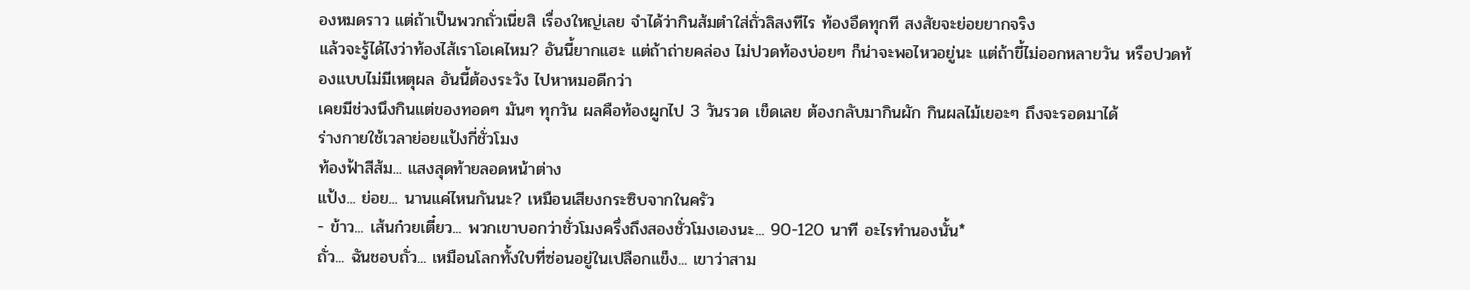องหมดราว แต่ถ้าเป็นพวกถั่วเนี่ยสิ เรื่องใหญ่เลย จำได้ว่ากินส้มตำใส่ถั่วลิสงทีไร ท้องอืดทุกที สงสัยจะย่อยยากจริง
แล้วจะรู้ได้ไงว่าท้องไส้เราโอเคไหม? อันนี้ยากแฮะ แต่ถ้าถ่ายคล่อง ไม่ปวดท้องบ่อยๆ ก็น่าจะพอไหวอยู่นะ แต่ถ้าขี้ไม่ออกหลายวัน หรือปวดท้องแบบไม่มีเหตุผล อันนี้ต้องระวัง ไปหาหมอดีกว่า
เคยมีช่วงนึงกินแต่ของทอดๆ มันๆ ทุกวัน ผลคือท้องผูกไป 3 วันรวด เข็ดเลย ต้องกลับมากินผัก กินผลไม้เยอะๆ ถึงจะรอดมาได้
ร่างกายใช้เวลาย่อยแป้งกี่ชั่วโมง
ท้องฟ้าสีส้ม... แสงสุดท้ายลอดหน้าต่าง
แป้ง... ย่อย... นานแค่ไหนกันนะ? เหมือนเสียงกระซิบจากในครัว
- ข้าว... เส้นก๋วยเตี๋ยว... พวกเขาบอกว่าชั่วโมงครึ่งถึงสองชั่วโมงเองนะ... 90-120 นาที อะไรทำนองนั้น*
ถั่ว... ฉันชอบถั่ว... เหมือนโลกทั้งใบที่ซ่อนอยู่ในเปลือกแข็ง... เขาว่าสาม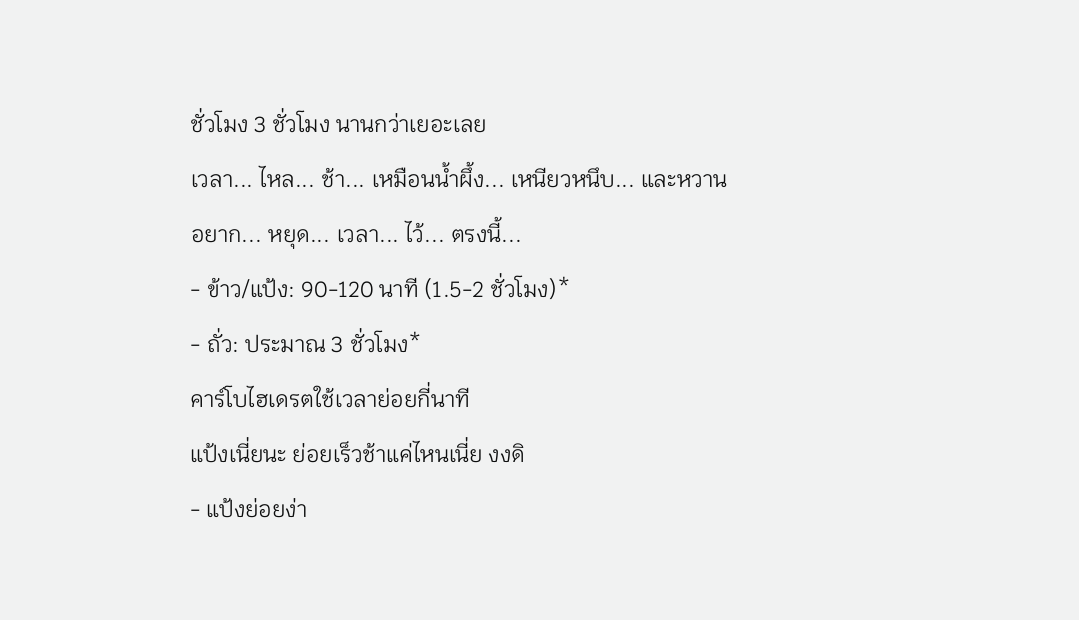ชั่วโมง 3 ชั่วโมง นานกว่าเยอะเลย
เวลา... ไหล... ช้า... เหมือนน้ำผึ้ง... เหนียวหนึบ... และหวาน
อยาก... หยุด... เวลา... ไว้... ตรงนี้...
- ข้าว/แป้ง: 90-120 นาที (1.5-2 ชั่วโมง)*
- ถั่ว: ประมาณ 3 ชั่วโมง*
คาร์โบไฮเดรตใช้เวลาย่อยกี่นาที
แป้งเนี่ยนะ ย่อยเร็วช้าแค่ไหนเนี่ย งงดิ
- แป้งย่อยง่า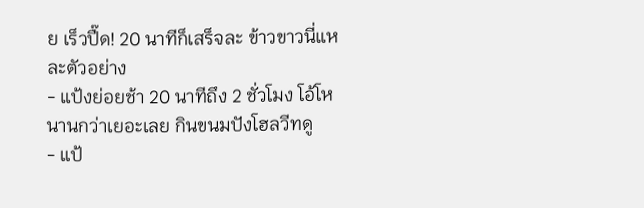ย เร็วปื๊ด! 20 นาทีก็เสร็จละ ข้าวขาวนี่แหละตัวอย่าง
- แป้งย่อยช้า 20 นาทีถึง 2 ชั่วโมง โอ้โห นานกว่าเยอะเลย กินขนมปังโฮลวีทดู
- แป้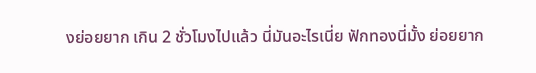งย่อยยาก เกิน 2 ชั่วโมงไปแล้ว นี่มันอะไรเนี่ย ฟักทองนี่มั้ง ย่อยยาก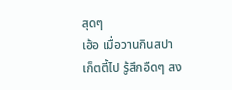สุดๆ
เฮ้อ เมื่อวานกินสปาเก็ตตี้ไป รู้สึกอืดๆ สง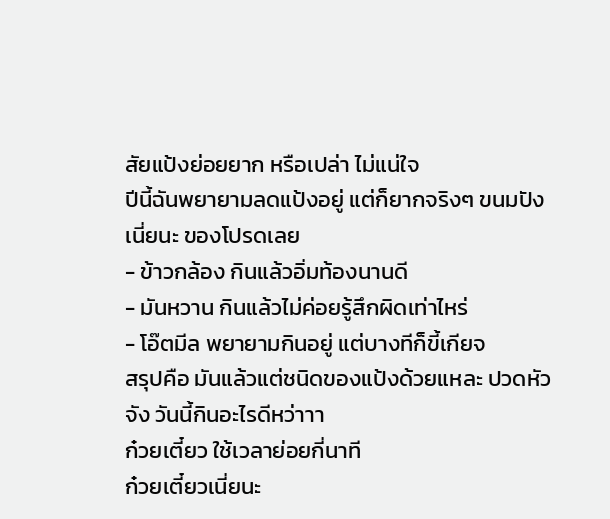สัยแป้งย่อยยาก หรือเปล่า ไม่แน่ใจ
ปีนี้ฉันพยายามลดแป้งอยู่ แต่ก็ยากจริงๆ ขนมปังเนี่ยนะ ของโปรดเลย
- ข้าวกล้อง กินแล้วอิ่มท้องนานดี
- มันหวาน กินแล้วไม่ค่อยรู้สึกผิดเท่าไหร่
- โอ๊ตมีล พยายามกินอยู่ แต่บางทีก็ขี้เกียจ
สรุปคือ มันแล้วแต่ชนิดของแป้งด้วยแหละ ปวดหัวจัง วันนี้กินอะไรดีหว่าาา
ก๋วยเตี๋ยว ใช้เวลาย่อยกี่นาที
ก๋วยเตี๋ยวเนี่ยนะ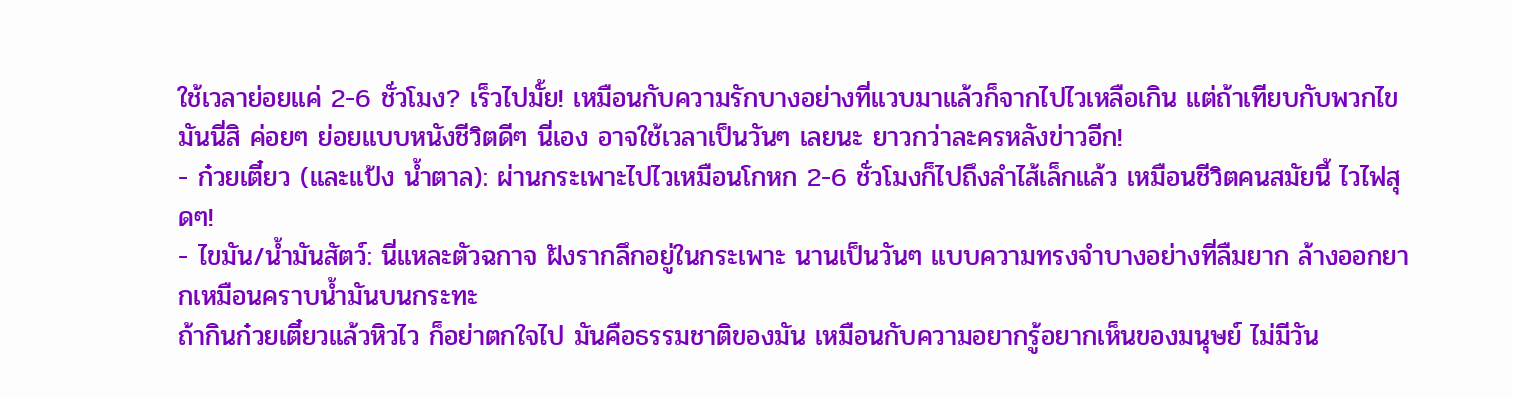ใช้เวลาย่อยแค่ 2-6 ชั่วโมง? เร็วไปมั้ย! เหมือนกับความรักบางอย่างที่แวบมาแล้วก็จากไปไวเหลือเกิน แต่ถ้าเทียบกับพวกไขมันนี่สิ ค่อยๆ ย่อยแบบหนังชีวิตดีๆ นี่เอง อาจใช้เวลาเป็นวันๆ เลยนะ ยาวกว่าละครหลังข่าวอีก!
- ก๋วยเตี๋ยว (และแป้ง น้ำตาล): ผ่านกระเพาะไปไวเหมือนโกหก 2-6 ชั่วโมงก็ไปถึงลำไส้เล็กแล้ว เหมือนชีวิตคนสมัยนี้ ไวไฟสุดๆ!
- ไขมัน/น้ำมันสัตว์: นี่แหละตัวฉกาจ ฝังรากลึกอยู่ในกระเพาะ นานเป็นวันๆ แบบความทรงจำบางอย่างที่ลืมยาก ล้างออกยากเหมือนคราบน้ำมันบนกระทะ
ถ้ากินก๋วยเตี๋ยวแล้วหิวไว ก็อย่าตกใจไป มันคือธรรมชาติของมัน เหมือนกับความอยากรู้อยากเห็นของมนุษย์ ไม่มีวัน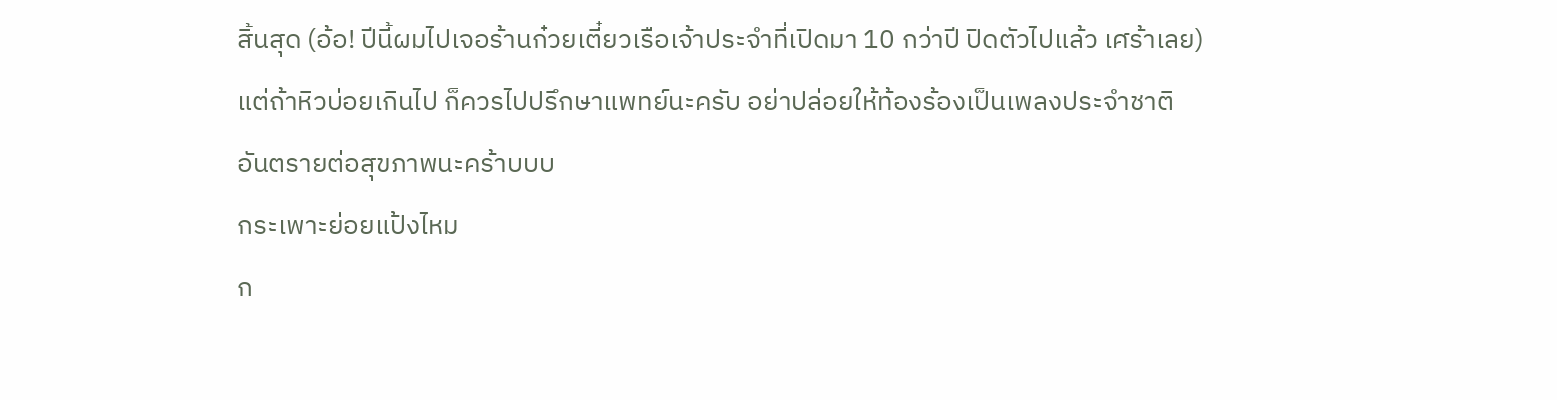สิ้นสุด (อ้อ! ปีนี้ผมไปเจอร้านก๋วยเตี๋ยวเรือเจ้าประจำที่เปิดมา 10 กว่าปี ปิดตัวไปแล้ว เศร้าเลย) แต่ถ้าหิวบ่อยเกินไป ก็ควรไปปรึกษาแพทย์นะครับ อย่าปล่อยให้ท้องร้องเป็นเพลงประจำชาติ อันตรายต่อสุขภาพนะคร้าบบบ
กระเพาะย่อยแป้งไหม
ก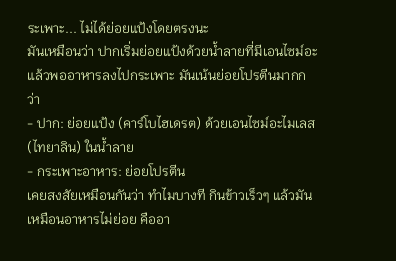ระเพาะ... ไม่ได้ย่อยแป้งโดยตรงนะ
มันเหมือนว่า ปากเริ่มย่อยแป้งด้วยน้ำลายที่มีเอนไซม์อะ แล้วพออาหารลงไปกระเพาะ มันเน้นย่อยโปรตีนมากกว่า
- ปาก: ย่อยแป้ง (คาร์โบไฮเดรต) ด้วยเอนไซม์อะไมเลส (ไทยาลิน) ในน้ำลาย
- กระเพาะอาหาร: ย่อยโปรตีน
เคยสงสัยเหมือนกันว่า ทำไมบางที กินข้าวเร็วๆ แล้วมันเหมือนอาหารไม่ย่อย คืออา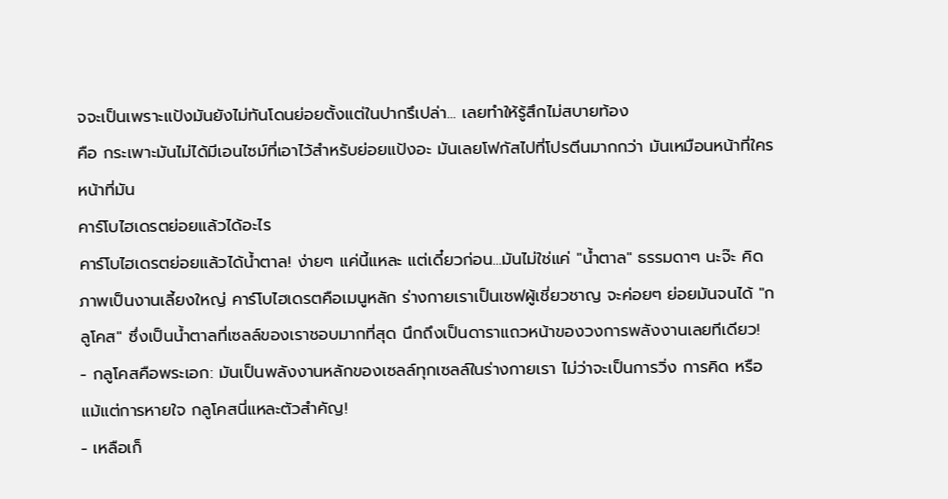จจะเป็นเพราะแป้งมันยังไม่ทันโดนย่อยตั้งแต่ในปากรึเปล่า... เลยทำให้รู้สึกไม่สบายท้อง
คือ กระเพาะมันไม่ได้มีเอนไซม์ที่เอาไว้สำหรับย่อยแป้งอะ มันเลยโฟกัสไปที่โปรตีนมากกว่า มันเหมือนหน้าที่ใครหน้าที่มัน
คาร์โบไฮเดรตย่อยแล้วได้อะไร
คาร์โบไฮเดรตย่อยแล้วได้น้ำตาล! ง่ายๆ แค่นี้แหละ แต่เดี๋ยวก่อน...มันไม่ใช่แค่ "น้ำตาล" ธรรมดาๆ นะจ๊ะ คิดภาพเป็นงานเลี้ยงใหญ่ คาร์โบไฮเดรตคือเมนูหลัก ร่างกายเราเป็นเชฟผู้เชี่ยวชาญ จะค่อยๆ ย่อยมันจนได้ "กลูโคส" ซึ่งเป็นน้ำตาลที่เซลล์ของเราชอบมากที่สุด นึกถึงเป็นดาราแถวหน้าของวงการพลังงานเลยทีเดียว!
- กลูโคสคือพระเอก: มันเป็นพลังงานหลักของเซลล์ทุกเซลล์ในร่างกายเรา ไม่ว่าจะเป็นการวิ่ง การคิด หรือแม้แต่การหายใจ กลูโคสนี่แหละตัวสำคัญ!
- เหลือเก็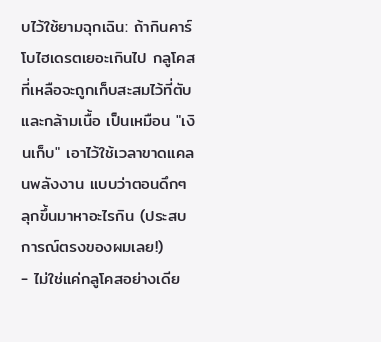บไว้ใช้ยามฉุกเฉิน: ถ้ากินคาร์โบไฮเดรตเยอะเกินไป กลูโคสที่เหลือจะถูกเก็บสะสมไว้ที่ตับและกล้ามเนื้อ เป็นเหมือน "เงินเก็บ" เอาไว้ใช้เวลาขาดแคลนพลังงาน แบบว่าตอนดึกๆ ลุกขึ้นมาหาอะไรกิน (ประสบการณ์ตรงของผมเลย!)
- ไม่ใช่แค่กลูโคสอย่างเดีย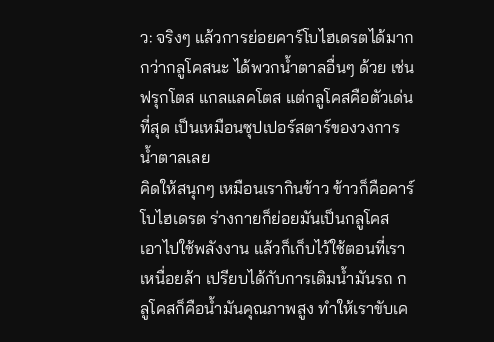ว: จริงๆ แล้วการย่อยคาร์โบไฮเดรตได้มากกว่ากลูโคสนะ ได้พวกน้ำตาลอื่นๆ ด้วย เช่น ฟรุกโตส แกลแลคโตส แต่กลูโคสคือตัวเด่นที่สุด เป็นเหมือนซุปเปอร์สตาร์ของวงการน้ำตาลเลย
คิดให้สนุกๆ เหมือนเรากินข้าว ข้าวก็คือคาร์โบไฮเดรต ร่างกายก็ย่อยมันเป็นกลูโคส เอาไปใช้พลังงาน แล้วก็เก็บไว้ใช้ตอนที่เราเหนื่อยล้า เปรียบได้กับการเติมน้ำมันรถ กลูโคสก็คือน้ำมันคุณภาพสูง ทำให้เราขับเค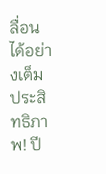ลื่อนได้อย่างเต็มประสิทธิภาพ! ปี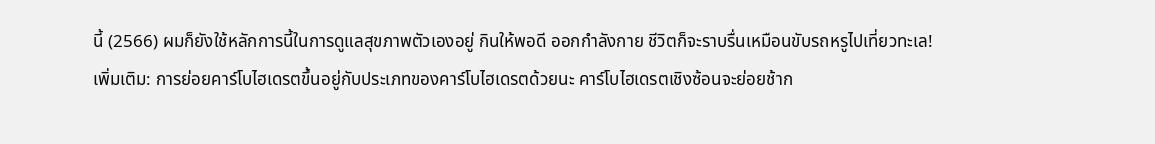นี้ (2566) ผมก็ยังใช้หลักการนี้ในการดูแลสุขภาพตัวเองอยู่ กินให้พอดี ออกกำลังกาย ชีวิตก็จะราบรื่นเหมือนขับรถหรูไปเที่ยวทะเล!
เพิ่มเติม: การย่อยคาร์โบไฮเดรตขึ้นอยู่กับประเภทของคาร์โบไฮเดรตด้วยนะ คาร์โบไฮเดรตเชิงซ้อนจะย่อยช้าก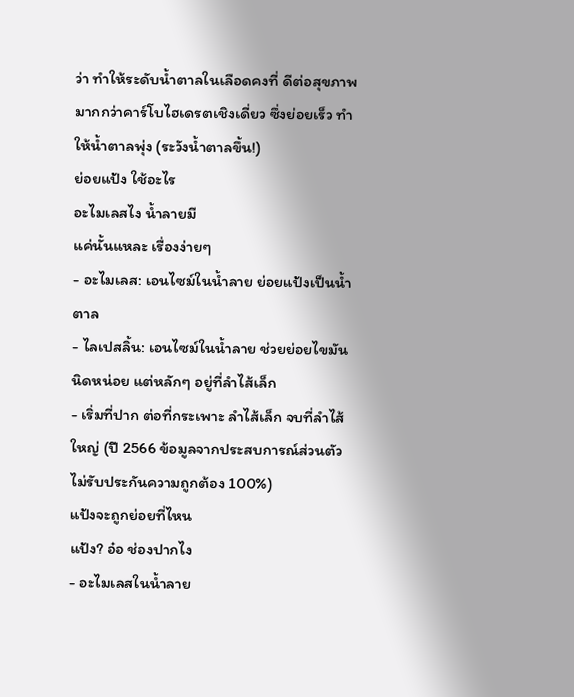ว่า ทำให้ระดับน้ำตาลในเลือดคงที่ ดีต่อสุขภาพมากกว่าคาร์โบไฮเดรตเชิงเดี่ยว ซึ่งย่อยเร็ว ทำให้น้ำตาลพุ่ง (ระวังน้ำตาลขึ้น!)
ย่อยแป้ง ใช้อะไร
อะไมเลสไง น้ำลายมี
แค่นั้นแหละ เรื่องง่ายๆ
- อะไมเลส: เอนไซม์ในน้ำลาย ย่อยแป้งเป็นน้ำตาล
- ไลเปสลิ้น: เอนไซม์ในน้ำลาย ช่วยย่อยไขมันนิดหน่อย แต่หลักๆ อยู่ที่ลำไส้เล็ก
- เริ่มที่ปาก ต่อที่กระเพาะ ลำไส้เล็ก จบที่ลำไส้ใหญ่ (ปี 2566 ข้อมูลจากประสบการณ์ส่วนตัว ไม่รับประกันความถูกต้อง 100%)
แป้งจะถูกย่อยที่ไหน
แป้ง? อ๋อ ช่องปากไง
- อะไมเลสในน้ำลาย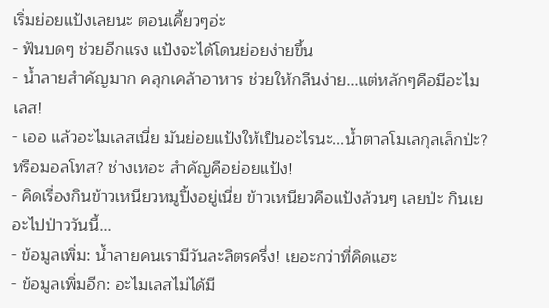เริ่มย่อยแป้งเลยนะ ตอนเคี้ยวๆอ่ะ
- ฟันบดๆ ช่วยอีกแรง แป้งจะได้โดนย่อยง่ายขึ้น
- น้ำลายสำคัญมาก คลุกเคล้าอาหาร ช่วยให้กลืนง่าย...แต่หลักๆคือมีอะไมเลส!
- เออ แล้วอะไมเลสเนี่ย มันย่อยแป้งให้เป็นอะไรนะ...น้ำตาลโมเลกุลเล็กป่ะ? หรือมอลโทส? ช่างเหอะ สำคัญคือย่อยแป้ง!
- คิดเรื่องกินข้าวเหนียวหมูปิ้งอยู่เนี่ย ข้าวเหนียวคือแป้งล้วนๆ เลยป่ะ กินเยอะไปป่าววันนี้...
- ข้อมูลเพิ่ม: น้ำลายคนเรามีวันละลิตรครึ่ง! เยอะกว่าที่คิดแฮะ
- ข้อมูลเพิ่มอีก: อะไมเลสไม่ได้มี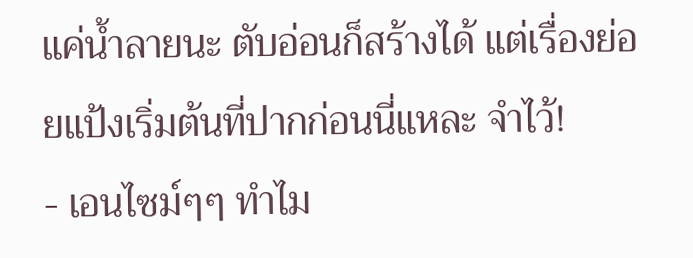แค่น้ำลายนะ ตับอ่อนก็สร้างได้ แต่เรื่องย่อยแป้งเริ่มต้นที่ปากก่อนนี่แหละ จำไว้!
- เอนไซม์ๆๆ ทำไม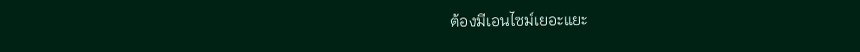ต้องมีเอนไซม์เยอะแยะ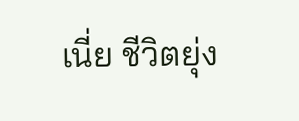เนี่ย ชีวิตยุ่ง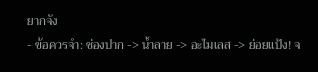ยากจัง
- ข้อควรจำ: ช่องปาก -> น้ำลาย -> อะไมเลส -> ย่อยแป้ง! จ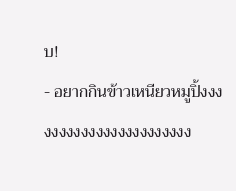บ!
- อยากกินข้าวเหนียวหมูปิ้งงงงงงงงงงงงงงงงงงงงงงง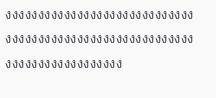งงงงงงงงงงงงงงงงงงงงงงงงงงงงงงงงงงงงงงงงงงงงงงงงงงงงงงงงงงงงงงงงงงงงงงงงงงงง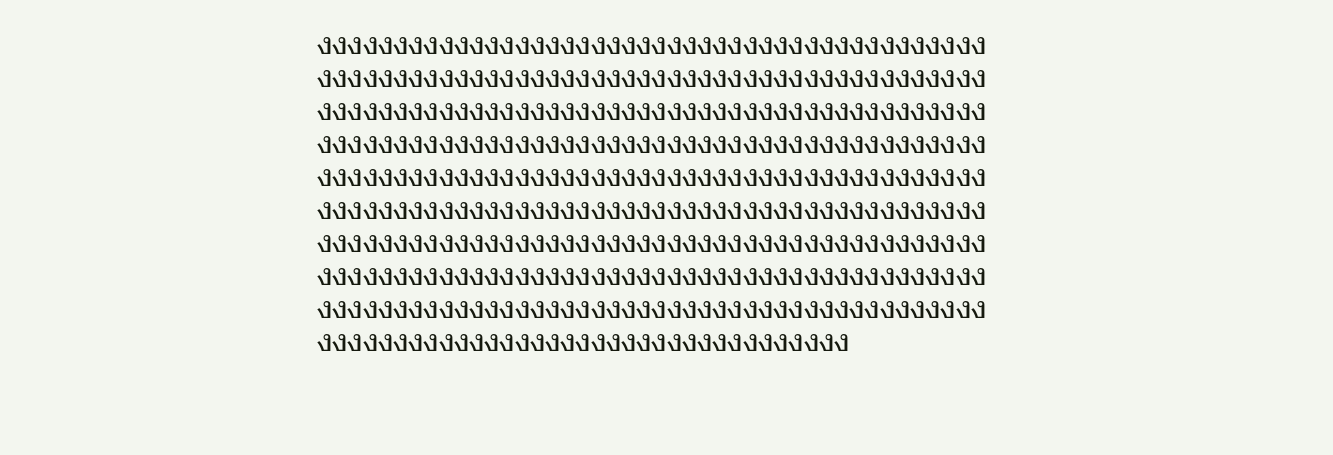งงงงงงงงงงงงงงงงงงงงงงงงงงงงงงงงงงงงงงงงงงงงงงงงงงงงงงงงงงงงงงงงงงงงงงงงงงงงงงงงงงงงงงงงงงงงงงงงงงงงงงงงงงงงงงงงงงงงงงงงงงงงงงงงงงงงงงงงงงงงงงงงงงงงงงงงงงงงงงงงงงงงงงงงงงงงงงงงงงงงงงงงงงงงงงงงงงงงงงงงงงงงงงงงงงงงงงงงงงงงงงงงงงงงงงงงงงงงงงงงงงงงงงงงงงงงงงงงงงงงงงงงงงงงงงงงงงงงงงงงงงงงงงงงงงงงงงงงงงงงงงงงงงงงงงงงงงงงงงงงงงงงงงงงงงงงงงงงงงงงงงงงงงงงงงงงงงงงงงงงงงงงงงงงงงงงงงงงงงงงงงงงงงงงงงงงงงงงงงงงงงงงงงงงงงงงงงงงงงงงงงงงงงงงงงง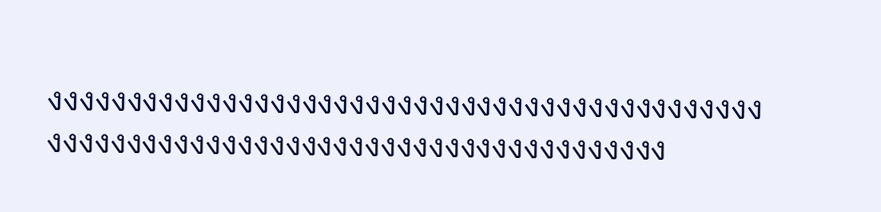งงงงงงงงงงงงงงงงงงงงงงงงงงงงงงงงงงงงงงงงงงงงงงงงงงงงงงงงงงงงงงงงงงงงงงงงงงงงงงงงงงงง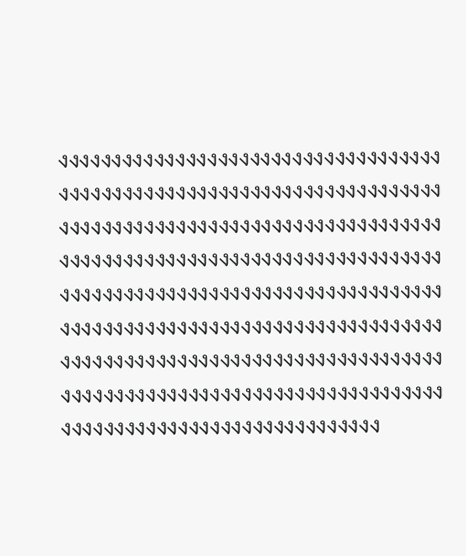งงงงงงงงงงงงงงงงงงงงงงงงงงงงงงงงงงงงงงงงงงงงงงงงงงงงงงงงงงงงงงงงงงงงงงงงงงงงงงงงงงงงงงงงงงงงงงงงงงงงงงงงงงงงงงงงงงงงงงงงงงงงงงงงงงงงงงงงงงงงงงงงงงงงงงงงงงงงงงงงงงงงงงงงงงงงงงงงงงงงงงงงงงงงงงงงงงงงงงงงงงงงงงงงงงงงงงงงงงงงงงงงงงงงงงงงงงงงงงงงงงงงงงงงงงงงงงงงงงงงงงงงงงงงงงงงงงงงงงงงงงงงงงงงงงงงงงงงงงงงงงงงงงงงงงงงงงงงงง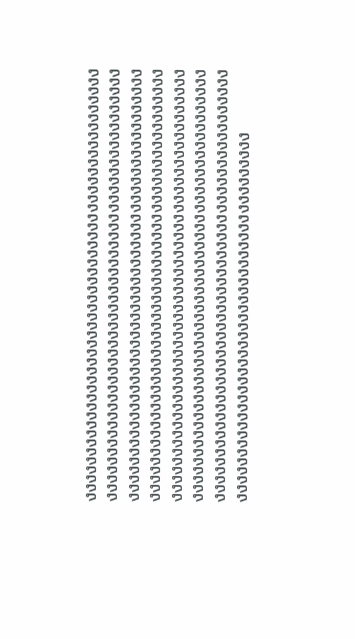งงงงงงงงงงงงงงงงงงงงงงงงงงงงงงงงงงงงงงงงงงงงงงงงงงงงงงงงงงงงงงงงงงงงงงงงงงงงงงงงงงงงงงงงงงงงงงงงงงงงงงงงงงงงงงงงงงงงงงงงงงงงงงงงงงงงงงงงงงงงงงงงงงงงงงงงงงงงงงงงงงงงงงงงงงงงงงงงงงงงงงงงงงงงงงงงงงงงงงงงงงงงงงงงงงงงงงงงงงงงงงงงงงงงงงงงงงงงงงงงงงงงงงงงงงงงงงงงงงงงงงงงงงงงงงงงงงงงงงงงงงงงงงงงงงงงงงงงงงงงงงงงงงงงงงงงงงงงงงงงงงงงงงงงงงงงงงงงงงงงงงงงงงงงงงงงงงงงงงงงงงงงงงงงงงงงงงงงง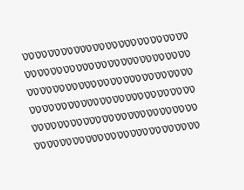งงงงงงงงงงงงงงงงงงงงงงงงงงงงงงงงงงงงงงงงงงงงงงงงงงงงงงงงงงงงงงงงงงงงงงงงงงงงงงงงงงงงงงงงงงงงงงงงงงงงงงงงงงงงงงงงงงงงงงงงงงงงงงงงงงงงงงงงงงงงงงงงงงงงงงงงงงงง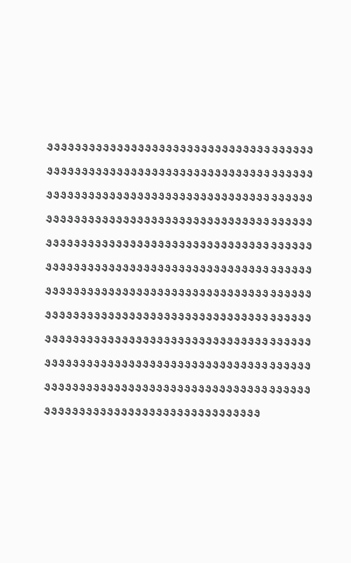งงงงงงงงงงงงงงงงงงงงงงงงงงงงงงงงงงงงงงงงงงงงงงงงงงงงงงงงงงงงงงงงงงงงงงงงงงงงงงงงงงงงงงงงงงงงงงงงงงงงงงงงงงงงงงงงงงงงงงงงงงงงงงงงงงงงงงงงงงงงงงงงงงงงงงงงงงงงงงงงงงงงงงงงงงงงงงงงงงงงงงงงงงงงงงงงงงงงงงงงงงงงงงงงงงงงงงงงงงงงงงงงงงงงงงงงงงงงงงงงงงงงงงงงงงงงงงงงงงงงงงงงงงงงงงงงงงงงงงงงงงงงงงงงงงงงงงงงงงงงงงงงงงงงงงงงงงงงงงงงงงงงงงงงงงงงงงงงงงงงงงงงงงงงงงงงงงงงงงงงงงงงงงงงงงงงงงงงงงงงงงงงงงงงงงงงงงงงงงงงงงงงงงงงงงงงงงงงงงงงงงงงงงงงงงงงงงงงงงงงงงงงงงงงง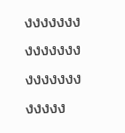งงงงงงงงงงงงงงงงงงงงงงงงงง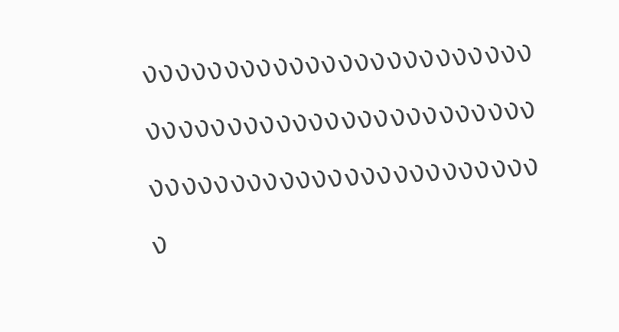งงงงงงงงงงงงงงงงงงงงงงงงงงงงงงงงงงงงงงงงงงงงงงงงงงงงงงงงงงงงงงงงงงงงงงงงง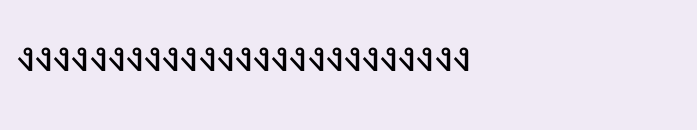งงงงงงงงงงงงงงงงงงงงงงงงง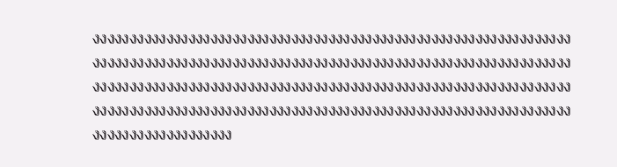งงงงงงงงงงงงงงงงงงงงงงงงงงงงงงงงงงงงงงงงงงงงงงงงงงงงงงงงงงงงงงงงงงงงงงงงงงงงงงงงงงงงงงงงงงงงงงงงงงงงงงงงงงงงงงงงงงงงงงงงงงงงงงงงงงงงงงงงงงงงงงงงงงงงงงงงงงงงงงงงงงงงงงงงงงงงงงงงงงงงงงงงงงงงงงงงงงงงงงงงงงงงงงงงงงงงงงงงงงงงงงงงงงงงงงงงงงงงงงงงงงงงงงงงงงงงงงงงงงงงงงงงงงงงงงงงงงงงงงง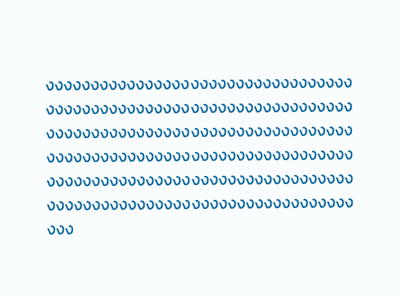งงงงงงงงงงงงงงงงงงงงงงงงงงงงงงงงงงงงงงงงงงงงงงงงงงงงงงงงงงงงงงงงงงงงงงงงงงงงงงงงงงงงงงงงงงงงงงงงงงงงงงงงงงงงงงงงงงงงงงงงงงงงงงงงงงงงงงงงงงงงงงงงงงงงงงงงงงงงงงงงงงงงงงงงงงงงงงงงงงงงงงงงงงงงงงงงงงงงงงงงงงงงงงง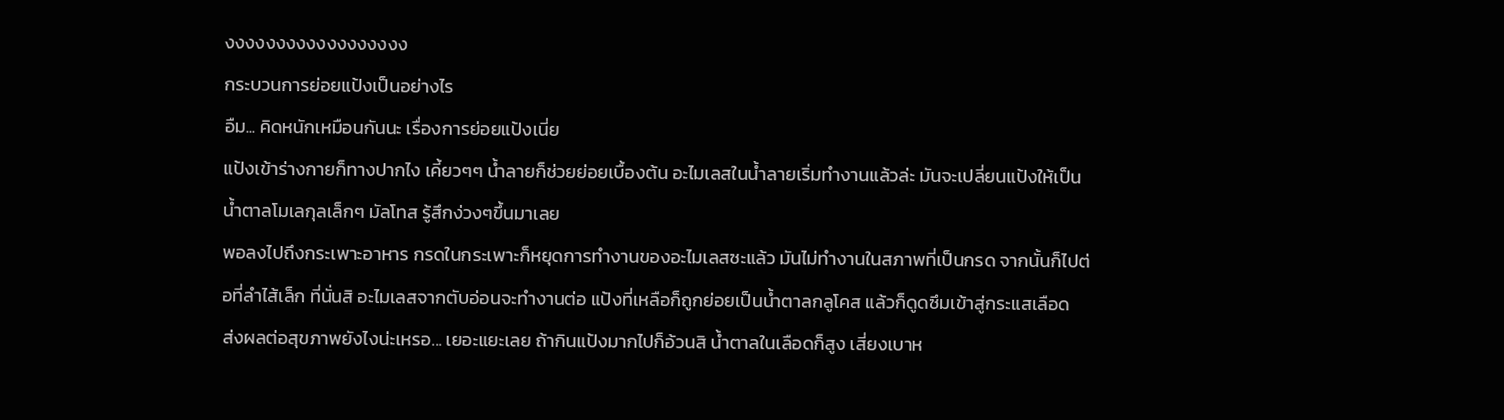งงงงงงงงงงงงงงงงงง
กระบวนการย่อยแป้งเป็นอย่างไร
อืม... คิดหนักเหมือนกันนะ เรื่องการย่อยแป้งเนี่ย
แป้งเข้าร่างกายก็ทางปากไง เคี้ยวๆๆ น้ำลายก็ช่วยย่อยเบื้องต้น อะไมเลสในน้ำลายเริ่มทำงานแล้วล่ะ มันจะเปลี่ยนแป้งให้เป็นน้ำตาลโมเลกุลเล็กๆ มัลโทส รู้สึกง่วงๆขึ้นมาเลย
พอลงไปถึงกระเพาะอาหาร กรดในกระเพาะก็หยุดการทำงานของอะไมเลสซะแล้ว มันไม่ทำงานในสภาพที่เป็นกรด จากนั้นก็ไปต่อที่ลำไส้เล็ก ที่นั่นสิ อะไมเลสจากตับอ่อนจะทำงานต่อ แป้งที่เหลือก็ถูกย่อยเป็นน้ำตาลกลูโคส แล้วก็ดูดซึมเข้าสู่กระแสเลือด
ส่งผลต่อสุขภาพยังไงน่ะเหรอ... เยอะแยะเลย ถ้ากินแป้งมากไปก็อ้วนสิ น้ำตาลในเลือดก็สูง เสี่ยงเบาห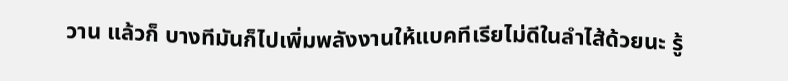วาน แล้วก็ บางทีมันก็ไปเพิ่มพลังงานให้แบคทีเรียไม่ดีในลำไส้ด้วยนะ รู้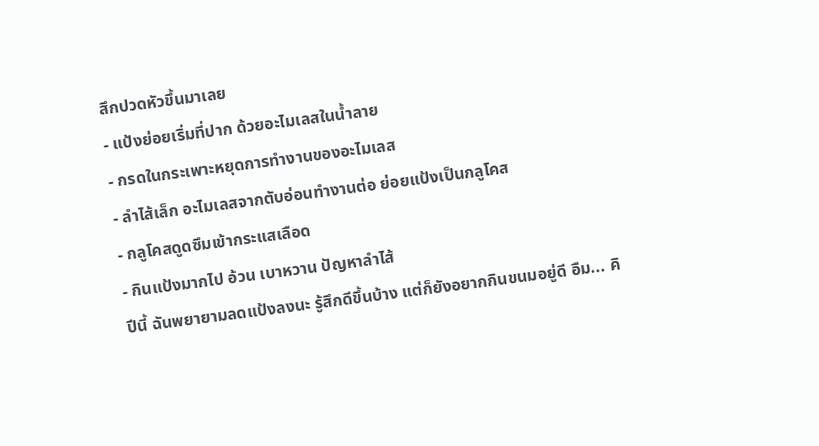สึกปวดหัวขึ้นมาเลย
- แป้งย่อยเริ่มที่ปาก ด้วยอะไมเลสในน้ำลาย
- กรดในกระเพาะหยุดการทำงานของอะไมเลส
- ลำไส้เล็ก อะไมเลสจากตับอ่อนทำงานต่อ ย่อยแป้งเป็นกลูโคส
- กลูโคสดูดซึมเข้ากระแสเลือด
- กินแป้งมากไป อ้วน เบาหวาน ปัญหาลำไส้
ปีนี้ ฉันพยายามลดแป้งลงนะ รู้สึกดีขึ้นบ้าง แต่ก็ยังอยากกินขนมอยู่ดี อืม... คิ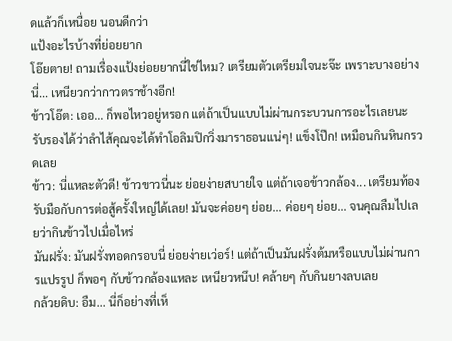ดแล้วก็เหนื่อย นอนดีกว่า
แป้งอะไรบ้างที่ย่อยยาก
โอ๊ยตาย! ถามเรื่องแป้งย่อยยากนี่ใช่ไหม? เตรียมตัวเตรียมใจนะจ๊ะ เพราะบางอย่างนี่... เหนียวกว่ากาวตราช้างอีก!
ข้าวโอ๊ต: เออ... ก็พอไหวอยู่หรอก แต่ถ้าเป็นแบบไม่ผ่านกระบวนการอะไรเลยนะ รับรองได้ว่าลำไส้คุณจะได้ทำโอลิมปิกวิ่งมาราธอนแน่ๆ! แข็งโป๊ก! เหมือนกินหินกรวดเลย
ข้าว: นี่แหละตัวดี! ข้าวขาวนี่นะ ย่อยง่ายสบายใจ แต่ถ้าเจอข้าวกล้อง... เตรียมท้องรับมือกับการต่อสู้ครั้งใหญ่ได้เลย! มันจะค่อยๆ ย่อย... ค่อยๆ ย่อย... จนคุณลืมไปเลยว่ากินข้าวไปเมื่อไหร่
มันฝรั่ง: มันฝรั่งทอดกรอบนี่ ย่อยง่ายเว่อร์! แต่ถ้าเป็นมันฝรั่งต้มหรือแบบไม่ผ่านการแปรรูป ก็พอๆ กับข้าวกล้องแหละ เหนียวหนึบ! คล้ายๆ กับกินยางลบเลย
กล้วยดิบ: อืม... นี่ก็อย่างที่เห็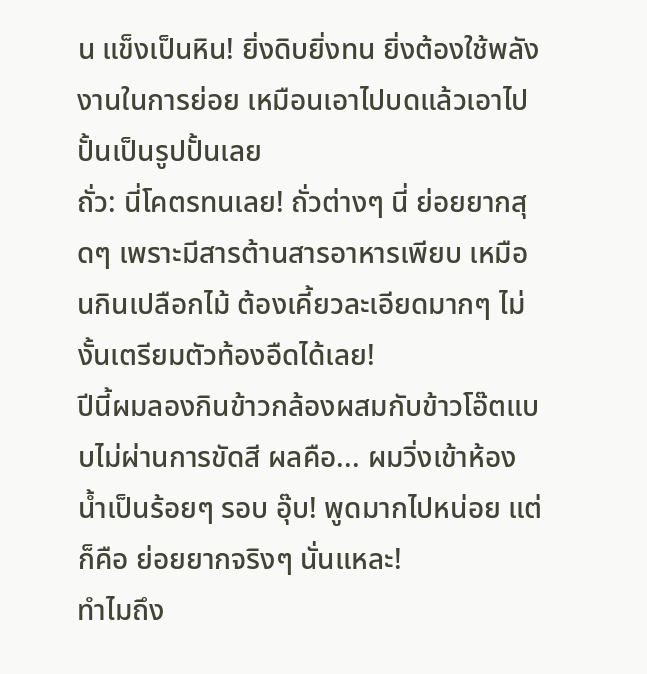น แข็งเป็นหิน! ยิ่งดิบยิ่งทน ยิ่งต้องใช้พลังงานในการย่อย เหมือนเอาไปบดแล้วเอาไปปั้นเป็นรูปปั้นเลย
ถั่ว: นี่โคตรทนเลย! ถั่วต่างๆ นี่ ย่อยยากสุดๆ เพราะมีสารต้านสารอาหารเพียบ เหมือนกินเปลือกไม้ ต้องเคี้ยวละเอียดมากๆ ไม่งั้นเตรียมตัวท้องอืดได้เลย!
ปีนี้ผมลองกินข้าวกล้องผสมกับข้าวโอ๊ตแบบไม่ผ่านการขัดสี ผลคือ... ผมวิ่งเข้าห้องน้ำเป็นร้อยๆ รอบ อุ๊บ! พูดมากไปหน่อย แต่ก็คือ ย่อยยากจริงๆ นั่นแหละ!
ทำไมถึง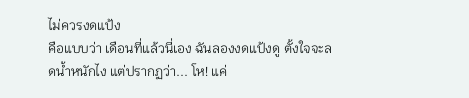ไม่ควรงดแป้ง
คือแบบว่า เดือนที่แล้วนี่เอง ฉันลองงดแป้งดู ตั้งใจจะลดน้ำหนักไง แต่ปรากฏว่า... โห! แค่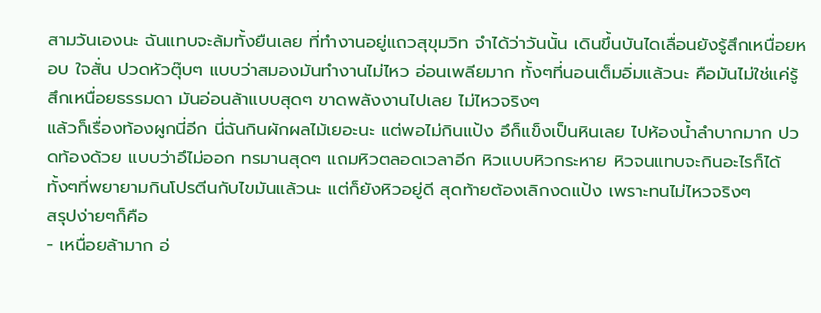สามวันเองนะ ฉันแทบจะล้มทั้งยืนเลย ที่ทำงานอยู่แถวสุขุมวิท จำได้ว่าวันนั้น เดินขึ้นบันไดเลื่อนยังรู้สึกเหนื่อยหอบ ใจสั่น ปวดหัวตุ๊บๆ แบบว่าสมองมันทำงานไม่ไหว อ่อนเพลียมาก ทั้งๆที่นอนเต็มอิ่มแล้วนะ คือมันไม่ใช่แค่รู้สึกเหนื่อยธรรมดา มันอ่อนล้าแบบสุดๆ ขาดพลังงานไปเลย ไม่ไหวจริงๆ
แล้วก็เรื่องท้องผูกนี่อีก นี่ฉันกินผักผลไม้เยอะนะ แต่พอไม่กินแป้ง อึก็แข็งเป็นหินเลย ไปห้องน้ำลำบากมาก ปวดท้องด้วย แบบว่าอึไม่ออก ทรมานสุดๆ แถมหิวตลอดเวลาอีก หิวแบบหิวกระหาย หิวจนแทบจะกินอะไรก็ได้ ทั้งๆที่พยายามกินโปรตีนกับไขมันแล้วนะ แต่ก็ยังหิวอยู่ดี สุดท้ายต้องเลิกงดแป้ง เพราะทนไม่ไหวจริงๆ
สรุปง่ายๆก็คือ
- เหนื่อยล้ามาก อ่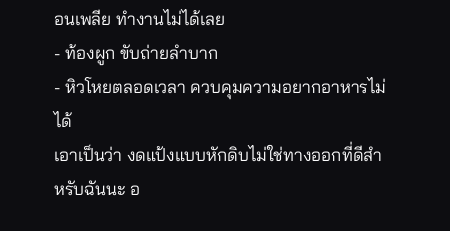อนเพลีย ทำงานไม่ได้เลย
- ท้องผูก ขับถ่ายลำบาก
- หิวโหยตลอดเวลา ควบคุมความอยากอาหารไม่ได้
เอาเป็นว่า งดแป้งแบบหักดิบไม่ใช่ทางออกที่ดีสำหรับฉันนะ อ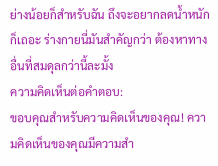ย่างน้อยก็สำหรับฉัน ถึงจะอยากลดน้ำหนักก็เถอะ ร่างกายนี่มันสำคัญกว่า ต้องหาทางอื่นที่สมดุลกว่านี้ละมั้ง
ความคิดเห็นต่อคำตอบ:
ขอบคุณสำหรับความคิดเห็นของคุณ! ความคิดเห็นของคุณมีความสำ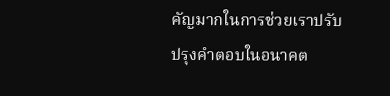คัญมากในการช่วยเราปรับปรุงคำตอบในอนาคต